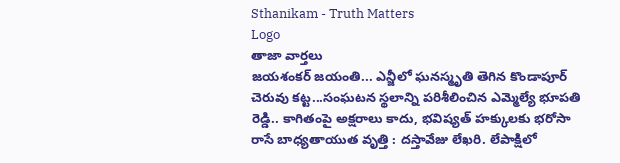Sthanikam - Truth Matters
Logo
తాజా వార్తలు
జయశంకర్ జయంతి... ఎన్జీలో ఘనస్మృతి తెగిన కొండాపూర్ చెరువు కట్ట...సంఘటన స్థలాన్ని పరిశీలించిన ఎమ్మెల్యే భూపతి రెడ్డి.. కాగితంపై అక్షరాలు కాదు, భవిష్యత్‌ హక్కులకు భరోసా రాసే బాధ్యతాయుత వృత్తి : దస్తావేజు లేఖరి. లేపాక్షిలో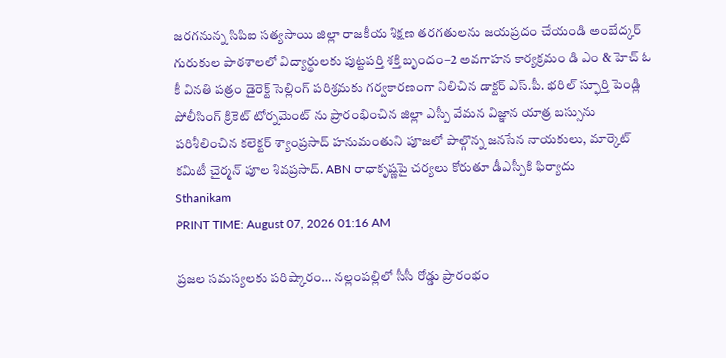జరగనున్న సిపిఐ సత్యసాయి జిల్లా రాజకీయ శిక్షణ తరగతులను జయప్రదం చేయండి అంబేద్కర్ గురుకుల పాఠశాలలో విద్యార్థులకు పుట్టపర్తి శక్తి బృందం–2 అవగాహన కార్యక్రమం డి ఎం & హెచ్ ఓ కీ వినతి పత్రం డైరెక్ట్ సెల్లింగ్ పరిశ్రమకు గర్వకారణంగా నిలిచిన డాక్టర్ ఎస్.పీ. భరిల్ స్ఫూర్తి పెండ్లి పోలీసింగ్ క్రికెట్ టోర్నమెంట్ ను ప్రారంభించిన జిల్లా ఎస్పీ వేమన విజ్ఞాన యాత్ర బస్సును పరిశీలించిన కలెక్టర్ శ్యాంప్రసాద్ హనుమంతుని పూజలో పాల్గొన్న జనసేన నాయకులు, మార్కెట్ కమిటీ చైర్మన్ పూల శివప్రసాద్. ABN రాధాకృష్ణపై చర్యలు కోరుతూ డీఎస్పీకి ఫిర్యాదు
Sthanikam
PRINT TIME: August 07, 2026 01:16 AM

ప్రజల సమస్యలకు పరిష్కారం… నల్లంపల్లిలో సీసీ రోడ్డు ప్రారంభం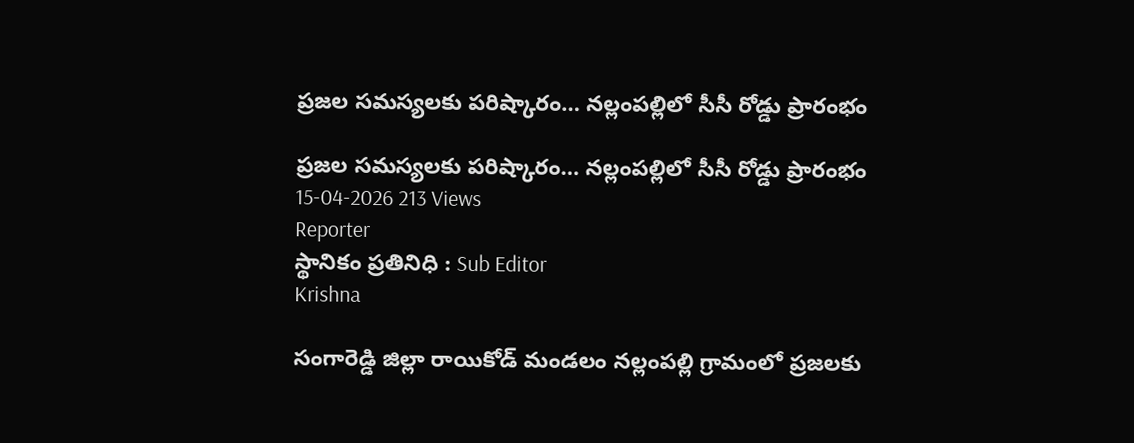ప్రజల సమస్యలకు పరిష్కారం… నల్లంపల్లిలో సీసీ రోడ్డు ప్రారంభం

ప్రజల సమస్యలకు పరిష్కారం… నల్లంపల్లిలో సీసీ రోడ్డు ప్రారంభం
15-04-2026 213 Views
Reporter
స్థానికం ప్రతినిధి : Sub Editor
Krishna

సంగారెడ్డి జిల్లా రాయికోడ్ మండలం నల్లంపల్లి గ్రామంలో ప్రజలకు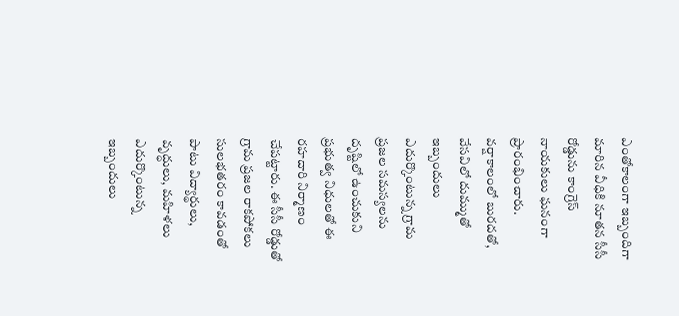ఎంతోకాలంగా ఇబ్బందిగా మారిన వీధికి నూతన సీసీ రోడ్డును కాంగ్రెస్ నాయకులు ఘనంగా ప్రారంభించారు. వర్షాకాలంలో బురదతో, వేసవిలో దుమ్ముతో ఇబ్బందులు ఎదుర్కొంటున్న గ్రామ ప్రజల సమస్యలను దృష్టిలో ఉంచుకుని ప్రభుత్వ నిధులతో ఈ రహదారి నిర్మాణం చేపట్టారు. ఈ సీసీ రోడ్డుతో గ్రామ ప్రజల రాకపోకలు సులభతరం కావడంతో పాటు విద్యార్థులు, వృద్ధులు, మహిళలు ఎదుర్కొంటున్న ఇబ్బందులు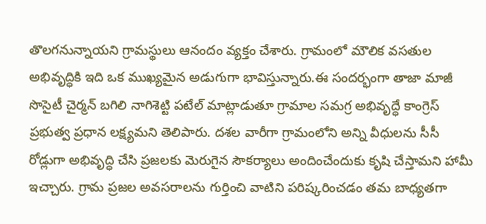తొలగనున్నాయని గ్రామస్థులు ఆనందం వ్యక్తం చేశారు. గ్రామంలో మౌలిక వసతుల అభివృద్ధికి ఇది ఒక ముఖ్యమైన అడుగుగా భావిస్తున్నారు.ఈ సందర్భంగా తాజా మాజీ సొసైటీ చైర్మన్ బగిలి నాగిశెట్టి పటేల్ మాట్లాడుతూ గ్రామాల సమగ్ర అభివృద్ధే కాంగ్రెస్ ప్రభుత్వ ప్రధాన లక్ష్యమని తెలిపారు. దశల వారీగా గ్రామంలోని అన్ని వీధులను సీసీ రోడ్లుగా అభివృద్ధి చేసి ప్రజలకు మెరుగైన సౌకర్యాలు అందించేందుకు కృషి చేస్తామని హామీ ఇచ్చారు. గ్రామ ప్రజల అవసరాలను గుర్తించి వాటిని పరిష్కరించడం తమ బాధ్యతగా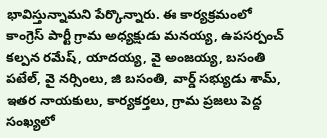భావిస్తున్నామని పేర్కొన్నారు. ఈ కార్యక్రమంలో కాంగ్రెస్ పార్టీ గ్రామ అధ్యక్షుడు మనయ్య, ఉపసర్పంచ్ కల్పన రమేష్, యాదయ్య, వై అంజయ్య, బసంతి పటేల్, వై నర్సింలు, జి బసంతి, వార్డ్ సభ్యుడు శామ్, ఇతర నాయకులు, కార్యకర్తలు, గ్రామ ప్రజలు పెద్ద సంఖ్యలో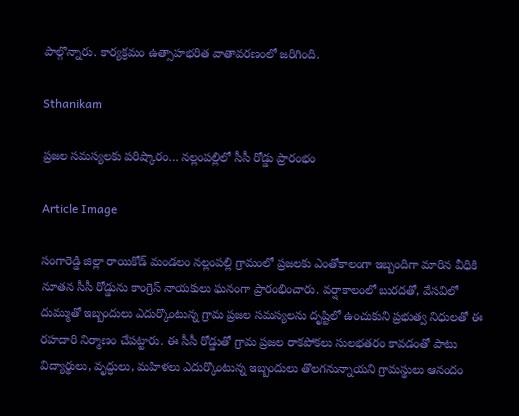పాల్గొన్నారు. కార్యక్రమం ఉత్సాహభరిత వాతావరణంలో జరిగింది.

Sthanikam

ప్రజల సమస్యలకు పరిష్కారం… నల్లంపల్లిలో సీసీ రోడ్డు ప్రారంభం

Article Image

సంగారెడ్డి జిల్లా రాయికోడ్ మండలం నల్లంపల్లి గ్రామంలో ప్రజలకు ఎంతోకాలంగా ఇబ్బందిగా మారిన వీధికి నూతన సీసీ రోడ్డును కాంగ్రెస్ నాయకులు ఘనంగా ప్రారంభించారు. వర్షాకాలంలో బురదతో, వేసవిలో దుమ్ముతో ఇబ్బందులు ఎదుర్కొంటున్న గ్రామ ప్రజల సమస్యలను దృష్టిలో ఉంచుకుని ప్రభుత్వ నిధులతో ఈ రహదారి నిర్మాణం చేపట్టారు. ఈ సీసీ రోడ్డుతో గ్రామ ప్రజల రాకపోకలు సులభతరం కావడంతో పాటు విద్యార్థులు, వృద్ధులు, మహిళలు ఎదుర్కొంటున్న ఇబ్బందులు తొలగనున్నాయని గ్రామస్థులు ఆనందం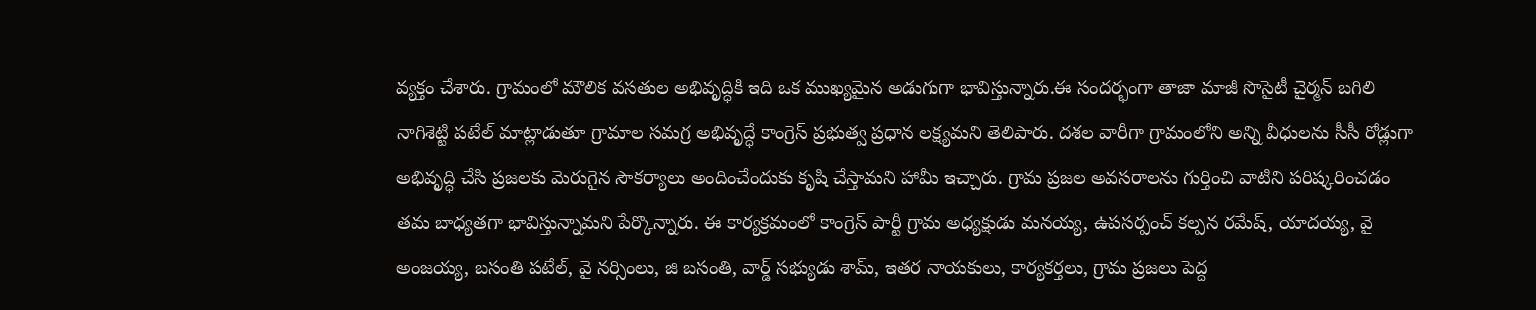వ్యక్తం చేశారు. గ్రామంలో మౌలిక వసతుల అభివృద్ధికి ఇది ఒక ముఖ్యమైన అడుగుగా భావిస్తున్నారు.ఈ సందర్భంగా తాజా మాజీ సొసైటీ చైర్మన్ బగిలి నాగిశెట్టి పటేల్ మాట్లాడుతూ గ్రామాల సమగ్ర అభివృద్ధే కాంగ్రెస్ ప్రభుత్వ ప్రధాన లక్ష్యమని తెలిపారు. దశల వారీగా గ్రామంలోని అన్ని వీధులను సీసీ రోడ్లుగా అభివృద్ధి చేసి ప్రజలకు మెరుగైన సౌకర్యాలు అందించేందుకు కృషి చేస్తామని హామీ ఇచ్చారు. గ్రామ ప్రజల అవసరాలను గుర్తించి వాటిని పరిష్కరించడం తమ బాధ్యతగా భావిస్తున్నామని పేర్కొన్నారు. ఈ కార్యక్రమంలో కాంగ్రెస్ పార్టీ గ్రామ అధ్యక్షుడు మనయ్య, ఉపసర్పంచ్ కల్పన రమేష్, యాదయ్య, వై అంజయ్య, బసంతి పటేల్, వై నర్సింలు, జి బసంతి, వార్డ్ సభ్యుడు శామ్, ఇతర నాయకులు, కార్యకర్తలు, గ్రామ ప్రజలు పెద్ద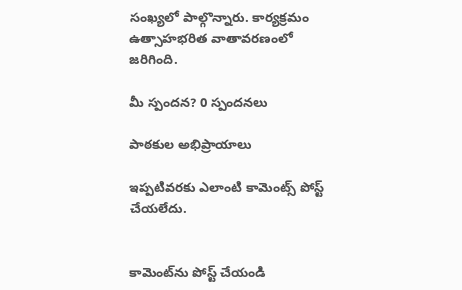సంఖ్యలో పాల్గొన్నారు. కార్యక్రమం ఉత్సాహభరిత వాతావరణంలో జరిగింది.

మీ స్పందన? 0 స్పందనలు

పాఠకుల అభిప్రాయాలు

ఇప్పటివరకు ఎలాంటి కామెంట్స్ పోస్ట్ చేయలేదు.


కామెంట్‌ను పోస్ట్ చేయండి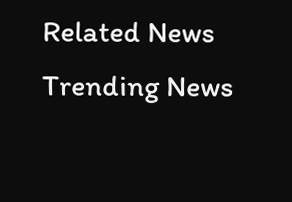Related News
Trending News